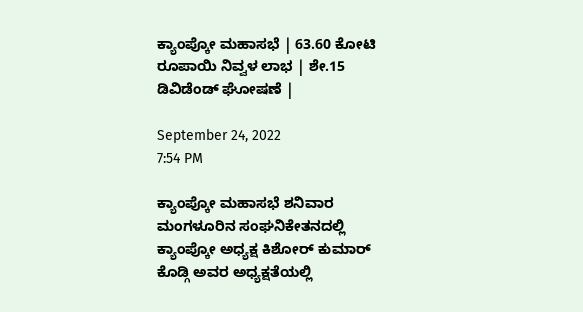ಕ್ಯಾಂಪ್ಕೋ ಮಹಾಸಭೆ | 63.60 ಕೋಟಿ ರೂಪಾಯಿ ನಿವ್ವಳ ಲಾಭ | ಶೇ.15 ಡಿವಿಡೆಂಡ್ ಘೋಷಣೆ |

September 24, 2022
7:54 PM

ಕ್ಯಾಂಪ್ಕೋ ಮಹಾಸಭೆ ಶನಿವಾರ ಮಂಗಳೂರಿನ ಸಂಘನಿಕೇತನದಲ್ಲಿ ಕ್ಯಾಂಪ್ಕೋ ಅಧ್ಯಕ್ಷ ಕಿಶೋರ್ ಕುಮಾರ್ ಕೊಡ್ಗಿ ಅವರ ಅಧ್ಯಕ್ಷತೆಯಲ್ಲಿ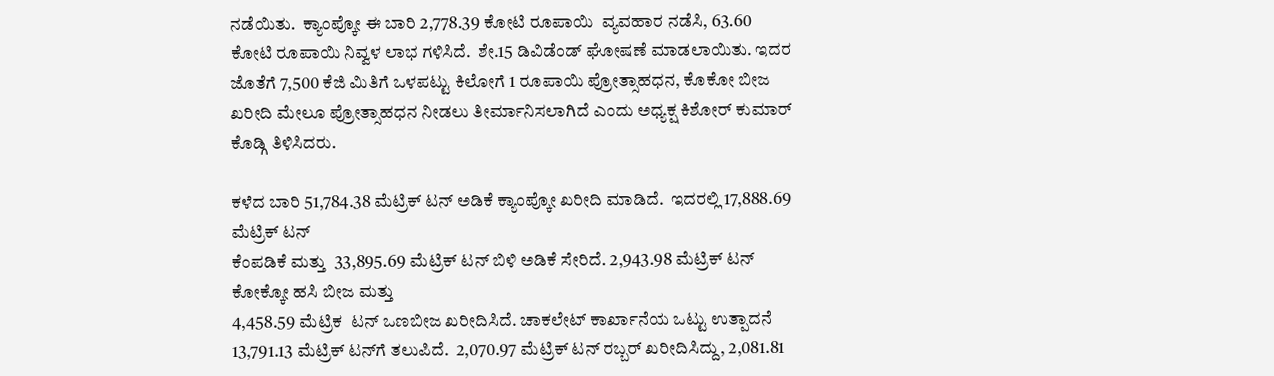ನಡೆಯಿತು.  ಕ್ಯಾಂಪ್ಕೋ ಈ ಬಾರಿ 2,778.39 ಕೋಟಿ ರೂಪಾಯಿ  ವ್ಯವಹಾರ ನಡೆಸಿ, 63.60 ಕೋಟಿ ರೂಪಾಯಿ ನಿವ್ವಳ ಲಾಭ ಗಳಿಸಿದೆ.  ಶೇ.15 ಡಿವಿಡೆಂಡ್ ಘೋಷಣೆ ಮಾಡಲಾಯಿತು. ಇದರ ಜೊತೆಗೆ 7,500 ಕೆಜಿ ಮಿತಿಗೆ ಒಳಪಟ್ಟು ಕಿಲೋಗೆ 1 ರೂಪಾಯಿ ಪ್ರೋತ್ಸಾಹಧನ, ಕೊಕೋ ಬೀಜ ಖರೀದಿ ಮೇಲೂ ಪ್ರೋತ್ಸಾಹಧನ ನೀಡಲು ತೀರ್ಮಾನಿಸಲಾಗಿದೆ ಎಂದು ಅಧ್ಯಕ್ಷ ಕಿಶೋರ್ ಕುಮಾರ್ ಕೊಡ್ಗಿ ತಿಳಿಸಿದರು.

ಕಳೆದ ಬಾರಿ 51,784.38 ಮೆಟ್ರಿಕ್ ಟನ್ ಅಡಿಕೆ ಕ್ಯಾಂಪ್ಕೋ ಖರೀದಿ ಮಾಡಿದೆ.  ಇದರಲ್ಲಿ 17,888.69 ಮೆಟ್ರಿಕ್ ಟನ್
ಕೆಂಪಡಿಕೆ ಮತ್ತು  33,895.69 ಮೆಟ್ರಿಕ್ ಟನ್ ಬಿಳಿ ಅಡಿಕೆ ಸೇರಿದೆ. 2,943.98 ಮೆಟ್ರಿಕ್ ಟನ್ ಕೋಕ್ಕೋ ಹಸಿ ಬೀಜ ಮತ್ತು
4,458.59 ಮೆಟ್ರಿಕ  ಟನ್ ಒಣಬೀಜ ಖರೀದಿಸಿದೆ. ಚಾಕಲೇಟ್ ಕಾರ್ಖಾನೆಯ ಒಟ್ಟು ಉತ್ಪಾದನೆ 13,791.13 ಮೆಟ್ರಿಕ್ ಟನ್‍ಗೆ ತಲುಪಿದೆ.  2,070.97 ಮೆಟ್ರಿಕ್ ಟನ್ ರಬ್ಬರ್ ಖರೀದಿಸಿದ್ದು, 2,081.81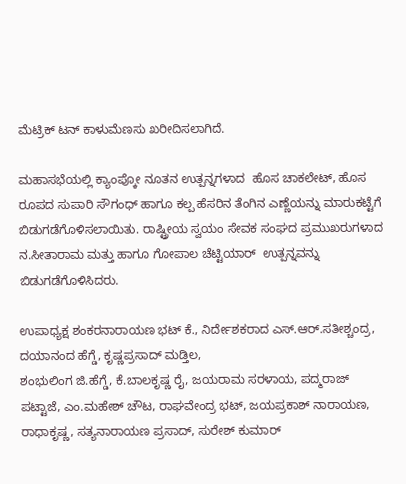ಮೆಟ್ರಿಕ್ ಟನ್ ಕಾಳುಮೆಣಸು ಖರೀದಿಸಲಾಗಿದೆ.

ಮಹಾಸಭೆಯಲ್ಲಿ ಕ್ಯಾಂಪ್ಕೋ ನೂತನ ಉತ್ಪನ್ನಗಳಾದ  ಹೊಸ ಚಾಕಲೇಟ್, ಹೊಸ ರೂಪದ ಸುಪಾರಿ ಸೌಗಂಧ್ ಹಾಗೂ ಕಲ್ಪ ಹೆಸರಿನ ತೆಂಗಿನ ಎಣ್ಣೆಯನ್ನು ಮಾರುಕಟ್ಟೆಗೆ ಬಿಡುಗಡೆಗೊಳಿಸಲಾಯಿತು. ರಾಷ್ಟ್ರೀಯ ಸ್ವಯಂ ಸೇವಕ ಸಂಘದ ಪ್ರಮುಖರುಗಳಾದ ನ.ಸೀತಾರಾಮ ಮತ್ತು ಹಾಗೂ ಗೋಪಾಲ ಚೆಟ್ಟಿಯಾರ್  ಉತ್ಪನ್ನವನ್ನು ಬಿಡುಗಡೆಗೊಳಿಸಿದರು.

ಉಪಾಧ್ಯಕ್ಷ ಶಂಕರನಾರಾಯಣ ಭಟ್ ಕೆ., ನಿರ್ದೇಶಕರಾದ ಎಸ್.ಆರ್.ಸತೀಶ್ಚಂದ್ರ, ದಯಾನಂದ ಹೆಗ್ಡೆ, ಕೃಷ್ಣಪ್ರಸಾದ್ ಮಡ್ತಿಲ,
ಶಂಭುಲಿಂಗ ಜಿ.ಹೆಗ್ಡೆ, ಕೆ.ಬಾಲಕೃಷ್ಣ ರೈ, ಜಯರಾಮ ಸರಳಾಯ, ಪದ್ಮರಾಜ್ ಪಟ್ಟಾಜೆ, ಎಂ.ಮಹೇಶ್ ಚೌಟ, ರಾಘವೇಂದ್ರ ಭಟ್, ಜಯಪ್ರಕಾಶ್ ನಾರಾಯಣ, ರಾಧಾಕೃಷ್ಣ, ಸತ್ಯನಾರಾಯಣ ಪ್ರಸಾದ್, ಸುರೇಶ್ ಕುಮಾರ್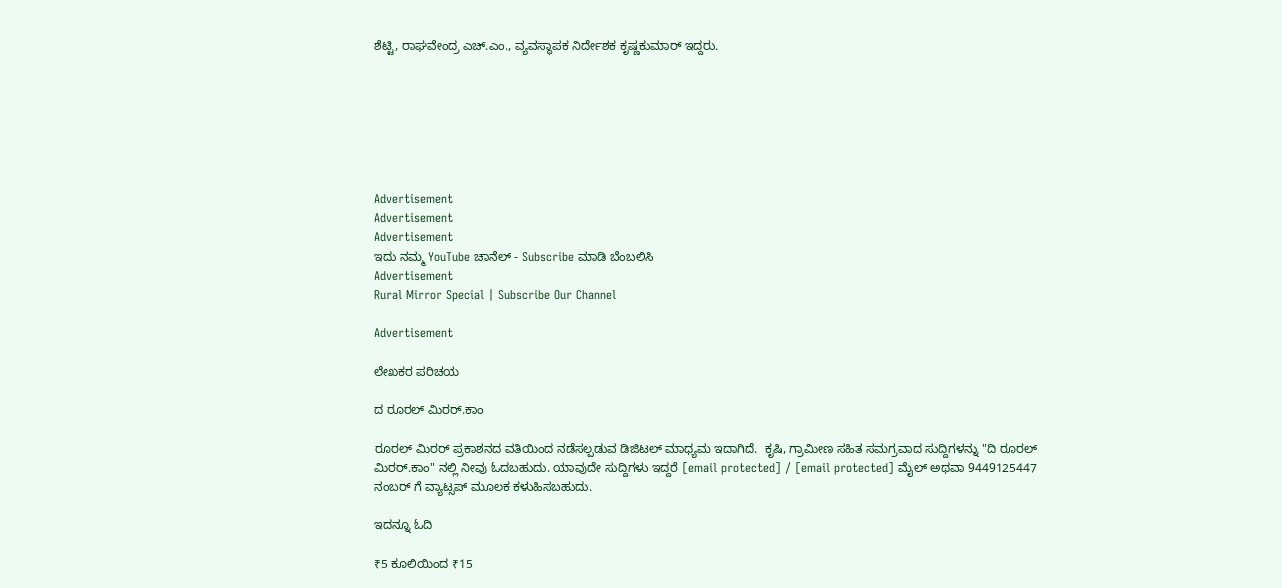ಶೆಟ್ಟಿ, ರಾಘವೇಂದ್ರ ಎಚ್.ಎಂ., ವ್ಯವಸ್ಥಾಪಕ ನಿರ್ದೇಶಕ ಕೃಷ್ಣಕುಮಾರ್ ಇದ್ದರು.







Advertisement
Advertisement
Advertisement
ಇದು ನಮ್ಮ YouTube ಚಾನೆಲ್ - Subscribe ಮಾಡಿ ಬೆಂಬಲಿಸಿ
Advertisement
Rural Mirror Special | Subscribe Our Channel

Advertisement

ಲೇಖಕರ ಪರಿಚಯ

ದ ರೂರಲ್ ಮಿರರ್.ಕಾಂ

ರೂರಲ್‌ ಮಿರರ್‌ ಪ್ರಕಾಶನದ ವತಿಯಿಂದ ನಡೆಸಲ್ಪಡುವ ಡಿಜಿಟಲ್‌ ಮಾಧ್ಯಮ ಇದಾಗಿದೆ.  ಕೃಷಿ, ಗ್ರಾಮೀಣ ಸಹಿತ ಸಮಗ್ರವಾದ ಸುದ್ದಿಗಳನ್ನು "ದಿ ರೂರಲ್‌ ಮಿರರ್‌.ಕಾಂ" ನಲ್ಲಿ ನೀವು ಓದಬಹುದು. ಯಾವುದೇ ಸುದ್ದಿಗಳು ಇದ್ದರೆ [email protected] / [email protected] ಮೈಲ್ ಅಥವಾ 9449125447 ನಂಬರ್ ಗೆ ವ್ಯಾಟ್ಸಪ್ ಮೂಲಕ ಕಳುಹಿಸಬಹುದು.

ಇದನ್ನೂ ಓದಿ

₹5 ಕೂಲಿಯಿಂದ ₹15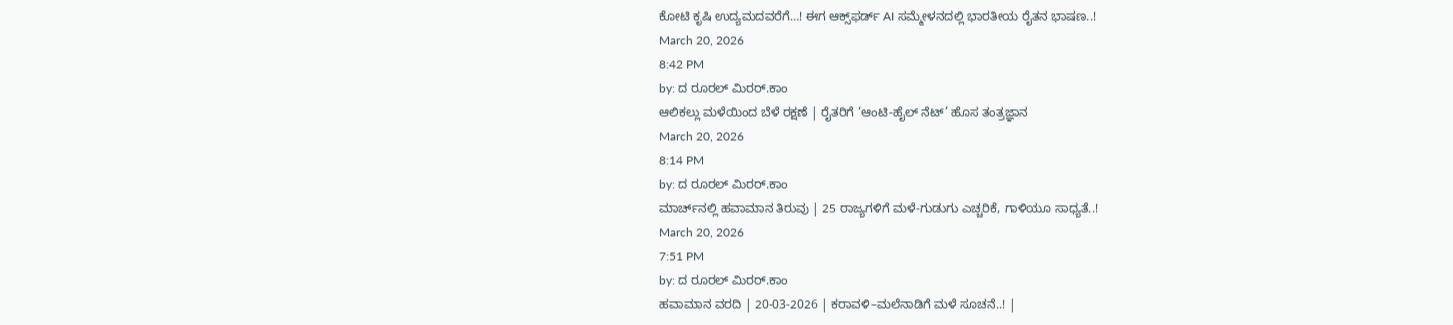ಕೋಟಿ ಕೃಷಿ ಉದ್ಯಮದವರೆಗೆ…! ಈಗ ಆಕ್ಸ್‌ಫರ್ಡ್‌ AI ಸಮ್ಮೇಳನದಲ್ಲಿ ಭಾರತೀಯ ರೈತನ ಭಾಷಣ..!
March 20, 2026
8:42 PM
by: ದ ರೂರಲ್ ಮಿರರ್.ಕಾಂ
ಆಲಿಕಲ್ಲು ಮಳೆಯಿಂದ ಬೆಳೆ ರಕ್ಷಣೆ | ರೈತರಿಗೆ ‘ಆಂಟಿ-ಹೈಲ್ ನೆಟ್’ ಹೊಸ ತಂತ್ರಜ್ಞಾನ
March 20, 2026
8:14 PM
by: ದ ರೂರಲ್ ಮಿರರ್.ಕಾಂ
ಮಾರ್ಚ್‌ನಲ್ಲಿ ಹವಾಮಾನ ತಿರುವು | 25 ರಾಜ್ಯಗಳಿಗೆ ಮಳೆ-ಗುಡುಗು ಎಚ್ಚರಿಕೆ, ಗಾಳಿಯೂ ಸಾಧ್ಯತೆ..!
March 20, 2026
7:51 PM
by: ದ ರೂರಲ್ ಮಿರರ್.ಕಾಂ
ಹವಾಮಾನ ವರದಿ | 20-03-2026 | ಕರಾವಳಿ–ಮಲೆನಾಡಿಗೆ ಮಳೆ ಸೂಚನೆ..! |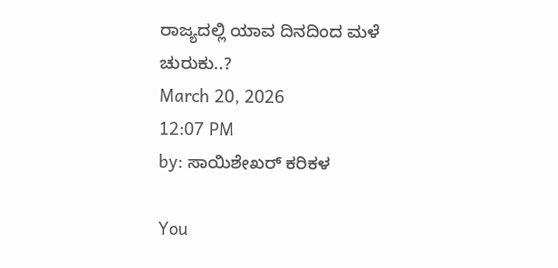ರಾಜ್ಯದಲ್ಲಿ ಯಾವ ದಿನದಿಂದ ಮಳೆ ಚುರುಕು..?
March 20, 2026
12:07 PM
by: ಸಾಯಿಶೇಖರ್ ಕರಿಕಳ

You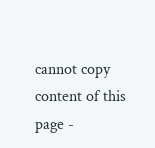cannot copy content of this page -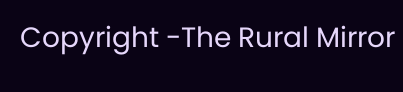Copyright -The Rural Mirror